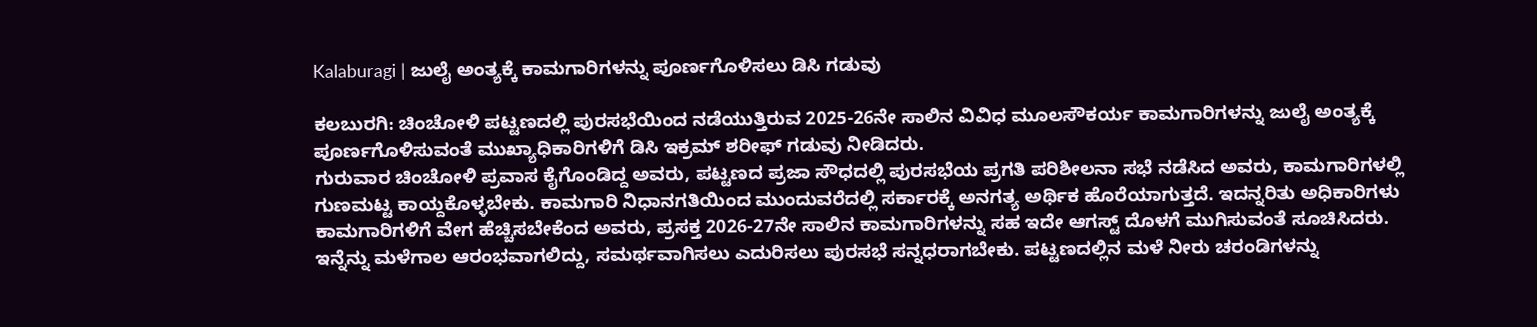Kalaburagi | ಜುಲೈ ಅಂತ್ಯಕ್ಕೆ ಕಾಮಗಾರಿಗಳನ್ನು ಪೂರ್ಣಗೊಳಿಸಲು ಡಿಸಿ ಗಡುವು

ಕಲಬುರಗಿ: ಚಿಂಚೋಳಿ ಪಟ್ಟಣದಲ್ಲಿ ಪುರಸಭೆಯಿಂದ ನಡೆಯುತ್ತಿರುವ 2025-26ನೇ ಸಾಲಿನ ವಿವಿಧ ಮೂಲಸೌಕರ್ಯ ಕಾಮಗಾರಿಗಳನ್ನು ಜುಲೈ ಅಂತ್ಯಕ್ಕೆ ಪೂರ್ಣಗೊಳಿಸುವಂತೆ ಮುಖ್ಯಾಧಿಕಾರಿಗಳಿಗೆ ಡಿಸಿ ಇಕ್ರಮ್ ಶರೀಫ್ ಗಡುವು ನೀಡಿದರು.
ಗುರುವಾರ ಚಿಂಚೋಳಿ ಪ್ರವಾಸ ಕೈಗೊಂಡಿದ್ದ ಅವರು, ಪಟ್ಟಣದ ಪ್ರಜಾ ಸೌಧದಲ್ಲಿ ಪುರಸಭೆಯ ಪ್ರಗತಿ ಪರಿಶೀಲನಾ ಸಭೆ ನಡೆಸಿದ ಅವರು, ಕಾಮಗಾರಿಗಳಲ್ಲಿ ಗುಣಮಟ್ಟ ಕಾಯ್ದಕೊಳ್ಳಬೇಕು. ಕಾಮಗಾರಿ ನಿಧಾನಗತಿಯಿಂದ ಮುಂದುವರೆದಲ್ಲಿ ಸರ್ಕಾರಕ್ಕೆ ಅನಗತ್ಯ ಅರ್ಥಿಕ ಹೊರೆಯಾಗುತ್ತದೆ. ಇದನ್ನರಿತು ಅಧಿಕಾರಿಗಳು ಕಾಮಗಾರಿಗಳಿಗೆ ವೇಗ ಹೆಚ್ಚಿಸಬೇಕೆಂದ ಅವರು, ಪ್ರಸಕ್ತ 2026-27ನೇ ಸಾಲಿನ ಕಾಮಗಾರಿಗಳನ್ನು ಸಹ ಇದೇ ಆಗಸ್ಟ್ ದೊಳಗೆ ಮುಗಿಸುವಂತೆ ಸೂಚಿಸಿದರು.
ಇನ್ನೆನ್ನು ಮಳೆಗಾಲ ಆರಂಭವಾಗಲಿದ್ದು, ಸಮರ್ಥವಾಗಿಸಲು ಎದುರಿಸಲು ಪುರಸಭೆ ಸನ್ನಧರಾಗಬೇಕು. ಪಟ್ಟಣದಲ್ಲಿನ ಮಳೆ ನೀರು ಚರಂಡಿಗಳನ್ನು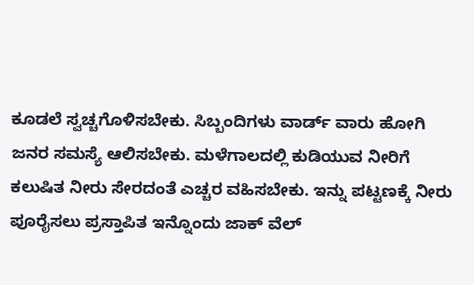ಕೂಡಲೆ ಸ್ವಚ್ಚಗೊಳಿಸಬೇಕು. ಸಿಬ್ಬಂದಿಗಳು ವಾರ್ಡ್ ವಾರು ಹೋಗಿ ಜನರ ಸಮಸ್ಯೆ ಆಲಿಸಬೇಕು. ಮಳೆಗಾಲದಲ್ಲಿ ಕುಡಿಯುವ ನೀರಿಗೆ ಕಲುಷಿತ ನೀರು ಸೇರದಂತೆ ಎಚ್ಚರ ವಹಿಸಬೇಕು. ಇನ್ನು ಪಟ್ಟಣಕ್ಕೆ ನೀರು ಪೂರೈಸಲು ಪ್ರಸ್ತಾಪಿತ ಇನ್ನೊಂದು ಜಾಕ್ ವೆಲ್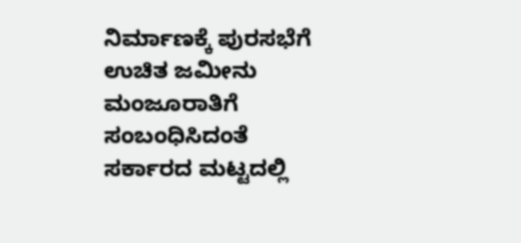ನಿರ್ಮಾಣಕ್ಕೆ ಪುರಸಭೆಗೆ ಉಚಿತ ಜಮೀನು ಮಂಜೂರಾತಿಗೆ ಸಂಬಂಧಿಸಿದಂತೆ ಸರ್ಕಾರದ ಮಟ್ಟದಲ್ಲಿ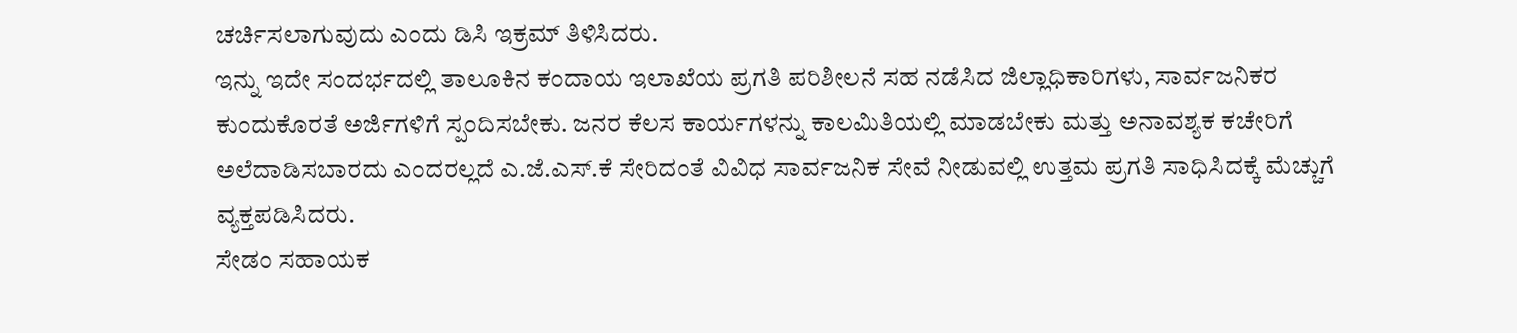ಚರ್ಚಿಸಲಾಗುವುದು ಎಂದು ಡಿಸಿ ಇಕ್ರಮ್ ತಿಳಿಸಿದರು.
ಇನ್ನು ಇದೇ ಸಂದರ್ಭದಲ್ಲಿ ತಾಲೂಕಿನ ಕಂದಾಯ ಇಲಾಖೆಯ ಪ್ರಗತಿ ಪರಿಶೀಲನೆ ಸಹ ನಡೆಸಿದ ಜಿಲ್ಲಾಧಿಕಾರಿಗಳು, ಸಾರ್ವಜನಿಕರ ಕುಂದುಕೊರತೆ ಅರ್ಜಿಗಳಿಗೆ ಸ್ಪಂದಿಸಬೇಕು. ಜನರ ಕೆಲಸ ಕಾರ್ಯಗಳನ್ನು ಕಾಲಮಿತಿಯಲ್ಲಿ ಮಾಡಬೇಕು ಮತ್ತು ಅನಾವಶ್ಯಕ ಕಚೇರಿಗೆ ಅಲೆದಾಡಿಸಬಾರದು ಎಂದರಲ್ಲದೆ ಎ.ಜೆ.ಎಸ್.ಕೆ ಸೇರಿದಂತೆ ವಿವಿಧ ಸಾರ್ವಜನಿಕ ಸೇವೆ ನೀಡುವಲ್ಲಿ ಉತ್ತಮ ಪ್ರಗತಿ ಸಾಧಿಸಿದಕ್ಕೆ ಮೆಚ್ಚುಗೆ ವ್ಯಕ್ತಪಡಿಸಿದರು.
ಸೇಡಂ ಸಹಾಯಕ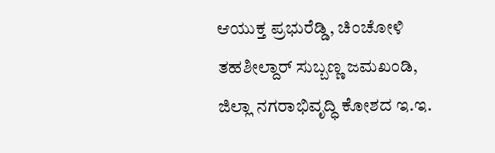ಆಯುಕ್ತ ಪ್ರಭುರೆಡ್ಡಿ, ಚಿಂಚೋಳಿ ತಹಶೀಲ್ದಾರ್ ಸುಬ್ಬಣ್ಣ ಜಮಖಂಡಿ, ಜಿಲ್ಲಾ ನಗರಾಭಿವೃದ್ಧಿ ಕೋಶದ ಇ.ಇ.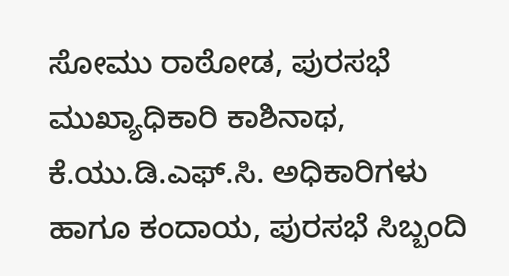ಸೋಮು ರಾಠೋಡ, ಪುರಸಭೆ ಮುಖ್ಯಾಧಿಕಾರಿ ಕಾಶಿನಾಥ, ಕೆ.ಯು.ಡಿ.ಎಫ್.ಸಿ. ಅಧಿಕಾರಿಗಳು ಹಾಗೂ ಕಂದಾಯ, ಪುರಸಭೆ ಸಿಬ್ಬಂದಿ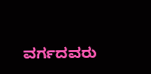ವರ್ಗದವರು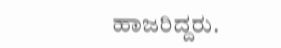ಹಾಜರಿದ್ದರು.